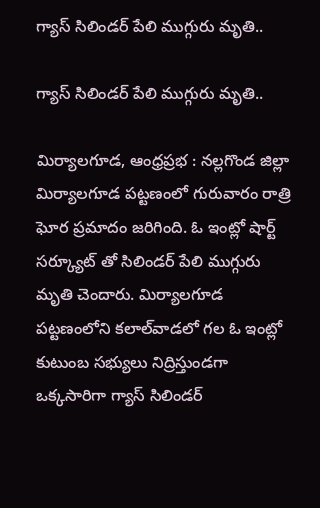గ్యాస్ సిలిండర్ పేలి ముగ్గురు మృతి..

గ్యాస్ సిలిండర్ పేలి ముగ్గురు మృతి..

మిర్యాలగూడ, ఆంధ్రప్రభ : నల్లగొండ జిల్లా మిర్యాలగూడ పట్టణంలో గురువారం రాత్రి ఘోర ప్రమాదం జరిగింది. ఓ ఇంట్లో షార్ట్ సర్క్యూట్ తో సిలిండర్ పేలి ముగ్గురు మృతి చెందారు. మిర్యాలగూడ పట్టణంలోని కలాల్‌వాడలో గల ఓ ఇంట్లో కుటుంబ సభ్యులు నిద్రిస్తుండగా ఒక్కసారిగా గ్యాస్ సిలిండర్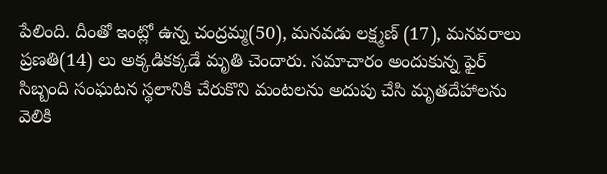పేలింది. దీంతో ఇంట్లో ఉన్న చంద్రమ్మ(50), మనవడు లక్ష్మణ్ (17), మనవరాలు ప్రణతి(14) లు అక్కడికక్కడే మృతి చెందారు. సమాచారం అందుకున్న ఫైర్ సిబ్బంది సంఘటన స్థలానికి చేరుకొని మంటలను అదుపు చేసి మృతదేహాలను వెలికి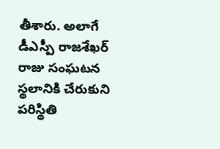తీశారు. అలాగే డీఎస్పీ రాజశేఖర్ రాజు సంఘటన స్థలానికి చేరుకుని పరిస్థితి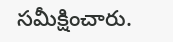సమీక్షించారు.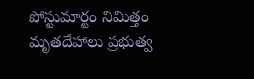పోస్టుమార్టం నిమిత్తం మృతదేహాలు ప్రభుత్వ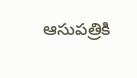ఆసుపత్రికి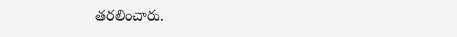తరలించారు.